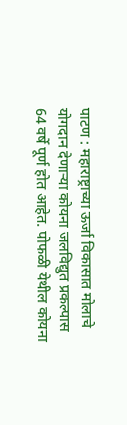पाटण : महाराष्ट्राच्या ऊर्जा विकासात मोलाचे योगदान देणाऱ्या कोयना जलविद्युत प्रकल्पास 64 वर्षे पूर्ण होत आहेत. पोफळी येथील कोयना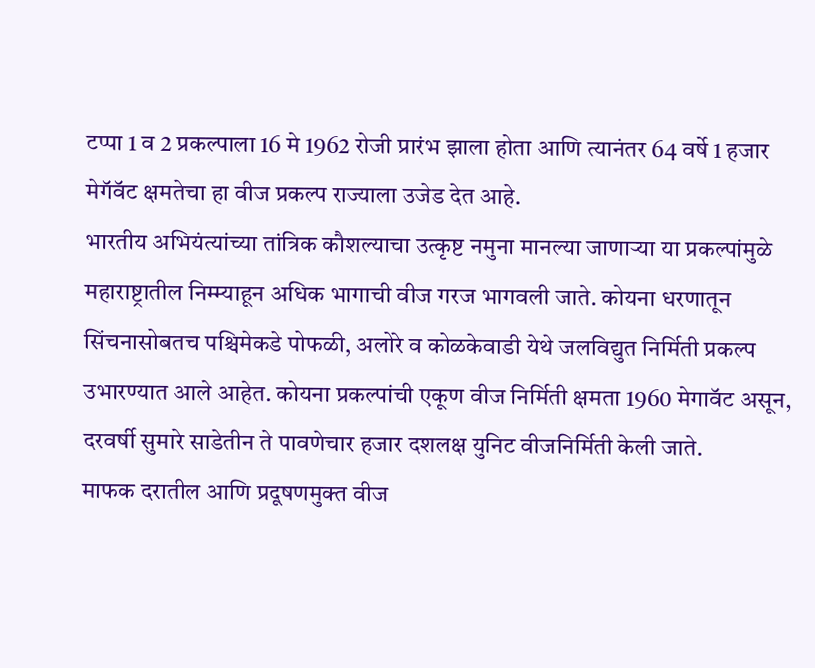टप्पा 1 व 2 प्रकल्पाला 16 मे 1962 रोजी प्रारंभ झाला होता आणि त्यानंतर 64 वर्षे 1 हजार मेगॅवॅट क्षमतेचा हा वीज प्रकल्प राज्याला उजेड देत आहे.
भारतीय अभियंत्यांच्या तांत्रिक कौशल्याचा उत्कृष्ट नमुना मानल्या जाणाऱ्या या प्रकल्पांमुळे महाराष्ट्रातील निम्म्याहून अधिक भागाची वीज गरज भागवली जाते. कोयना धरणातून सिंचनासोबतच पश्चिमेकडे पोफळी, अलोरे व कोळकेवाडी येथे जलविद्युत निर्मिती प्रकल्प उभारण्यात आले आहेत. कोयना प्रकल्पांची एकूण वीज निर्मिती क्षमता 1960 मेगावॅट असून, दरवर्षी सुमारे साडेतीन ते पावणेचार हजार दशलक्ष युनिट वीजनिर्मिती केली जाते.
माफक दरातील आणि प्रदूषणमुक्त वीज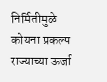निर्मितीमुळे कोयना प्रकल्प राज्याच्या ऊर्जा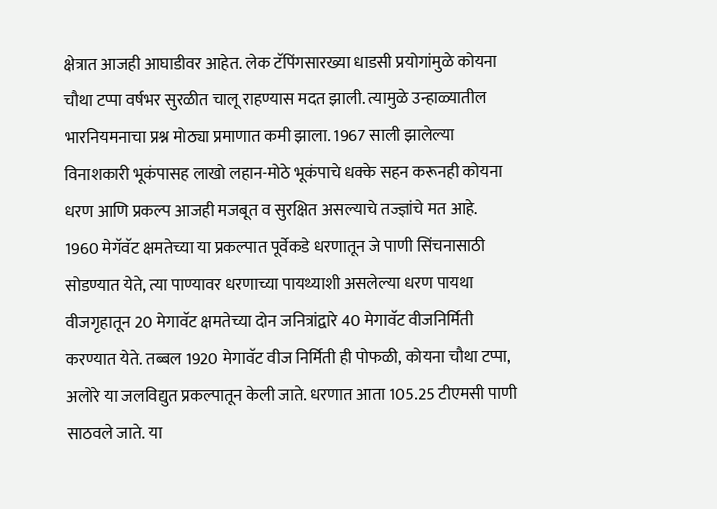क्षेत्रात आजही आघाडीवर आहेत. लेक टॅपिंगसारख्या धाडसी प्रयोगांमुळे कोयना चौथा टप्पा वर्षभर सुरळीत चालू राहण्यास मदत झाली. त्यामुळे उन्हाळ्यातील भारनियमनाचा प्रश्न मोठ्या प्रमाणात कमी झाला. 1967 साली झालेल्या विनाशकारी भूकंपासह लाखो लहान-मोठे भूकंपाचे धक्के सहन करूनही कोयना धरण आणि प्रकल्प आजही मजबूत व सुरक्षित असल्याचे तज्ज्ञांचे मत आहे.
1960 मेगॅवॅट क्षमतेच्या या प्रकल्पात पूर्वेकडे धरणातून जे पाणी सिंचनासाठी सोडण्यात येते, त्या पाण्यावर धरणाच्या पायथ्याशी असलेल्या धरण पायथा वीजगृहातून 20 मेगावॅट क्षमतेच्या दोन जनित्रांद्वारे 40 मेगावॅट वीजनिर्मिती करण्यात येते. तब्बल 1920 मेगावॅट वीज निर्मिती ही पोफळी, कोयना चौथा टप्पा, अलोरे या जलविद्युत प्रकल्पातून केली जाते. धरणात आता 105.25 टीएमसी पाणी साठवले जाते. या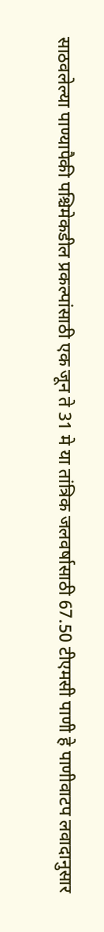साठवलेल्या पाण्यापैकी पश्चिमेकडील प्रकल्पांसाठी एक जून ते 31 मे या तांत्रिक जलवर्षासाठी 67.50 टीएमसी पाणी हे पाणीवाटप लवादानुसार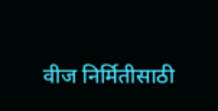वीज निर्मितीसाठी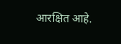आरक्षित आहे.